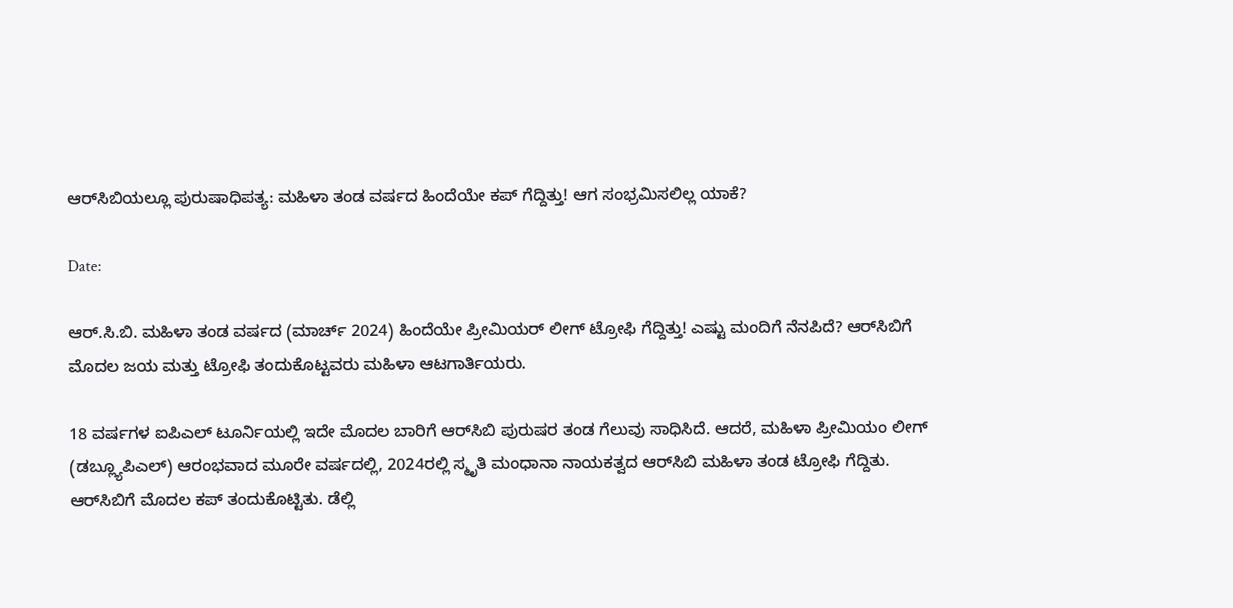ಆರ್‌ಸಿಬಿಯಲ್ಲೂ ಪುರುಷಾಧಿಪತ್ಯ: ಮಹಿಳಾ ತಂಡ ವರ್ಷದ ಹಿಂದೆಯೇ ಕಪ್ ಗೆದ್ದಿತ್ತು! ಆಗ ಸಂಭ್ರಮಿಸಲಿಲ್ಲ ಯಾಕೆ?

Date:

ಆರ್.ಸಿ.ಬಿ. ಮಹಿಳಾ ತಂಡ ವರ್ಷದ (ಮಾರ್ಚ್ 2024) ಹಿಂದೆಯೇ ಪ್ರೀಮಿಯರ್ ಲೀಗ್ ಟ್ರೋಫಿ ಗೆದ್ದಿತ್ತು! ಎಷ್ಟು ಮಂದಿಗೆ ನೆನಪಿದೆ? ಆರ್‌ಸಿಬಿಗೆ ಮೊದಲ ಜಯ ಮತ್ತು ಟ್ರೋಫಿ ತಂದುಕೊಟ್ಟವರು ಮಹಿಳಾ ಆಟಗಾರ್ತಿಯರು.

18 ವರ್ಷಗಳ ಐಪಿಎಲ್ ಟೂರ್ನಿಯಲ್ಲಿ ಇದೇ ಮೊದಲ ಬಾರಿಗೆ ಆರ್‌ಸಿಬಿ ಪುರುಷರ ತಂಡ ಗೆಲುವು ಸಾಧಿಸಿದೆ. ಆದರೆ, ಮಹಿಳಾ ಪ್ರೀಮಿಯಂ ಲೀಗ್ (ಡಬ್ಲ್ಯೂಪಿಎಲ್) ಆರಂಭವಾದ ಮೂರೇ ವರ್ಷದಲ್ಲಿ, 2024ರಲ್ಲಿ ಸ್ಮೃತಿ ಮಂಧಾನಾ ನಾಯಕತ್ವದ ಆರ್‌ಸಿಬಿ ಮಹಿಳಾ ತಂಡ ಟ್ರೋಫಿ ಗೆದ್ದಿತು. ಆರ್‌ಸಿಬಿಗೆ ಮೊದಲ ಕಪ್ ತಂದುಕೊಟ್ಟಿತು. ಡೆಲ್ಲಿ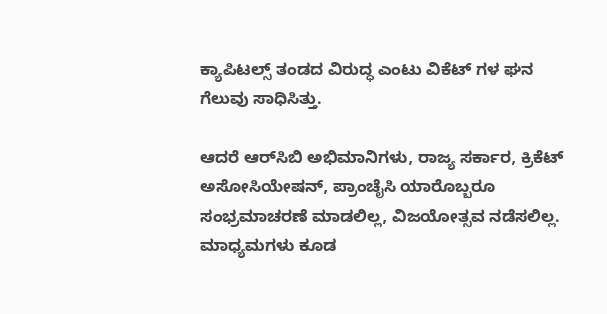ಕ್ಯಾಪಿಟಲ್ಸ್ ತಂಡದ ವಿರುದ್ಧ ಎಂಟು ವಿಕೆಟ್ ಗಳ ಘನ ಗೆಲುವು ಸಾಧಿಸಿತ್ತು.

ಆದರೆ ಆರ್‌ಸಿಬಿ ಅಭಿಮಾನಿಗಳು, ರಾಜ್ಯ ಸರ್ಕಾರ, ಕ್ರಿಕೆಟ್‌ ಅಸೋಸಿಯೇಷನ್, ಪ್ರಾಂಚೈಸಿ ಯಾರೊಬ್ಬರೂ ಸಂಭ್ರಮಾಚರಣೆ ಮಾಡಲಿಲ್ಲ, ವಿಜಯೋತ್ಸವ ನಡೆಸಲಿಲ್ಲ. ಮಾಧ್ಯಮಗಳು ಕೂಡ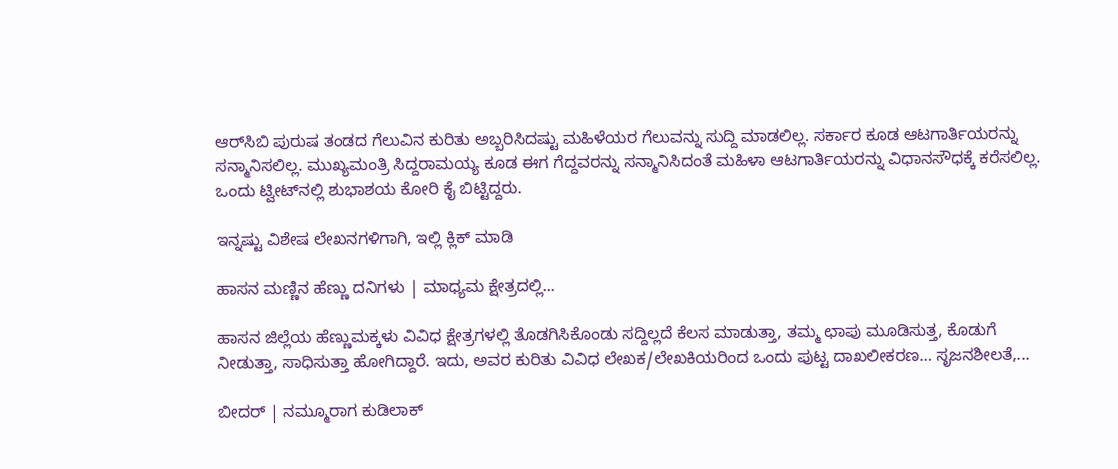ಆರ್‌ಸಿಬಿ ಪುರುಷ ತಂಡದ ಗೆಲುವಿನ ಕುರಿತು ಅಬ್ಬರಿಸಿದಷ್ಟು ಮಹಿಳೆಯರ ಗೆಲುವನ್ನು ಸುದ್ದಿ ಮಾಡಲಿಲ್ಲ. ಸರ್ಕಾರ ಕೂಡ ಆಟಗಾರ್ತಿಯರನ್ನು ಸನ್ಮಾನಿಸಲಿಲ್ಲ. ಮುಖ್ಯಮಂತ್ರಿ ಸಿದ್ದರಾಮಯ್ಯ ಕೂಡ ಈಗ ಗೆದ್ದವರನ್ನು ಸನ್ಮಾನಿಸಿದಂತೆ ಮಹಿಳಾ ಆಟಗಾರ್ತಿಯರನ್ನು ವಿಧಾನಸೌಧಕ್ಕೆ ಕರೆಸಲಿಲ್ಲ. ಒಂದು ಟ್ವೀಟ್‌ನಲ್ಲಿ ಶುಭಾಶಯ ಕೋರಿ ಕೈ ಬಿಟ್ಟಿದ್ದರು.

ಇನ್ನಷ್ಟು ವಿಶೇಷ ಲೇಖನಗಳಿಗಾಗಿ, ಇಲ್ಲಿ ಕ್ಲಿಕ್ ಮಾಡಿ

ಹಾಸನ ಮಣ್ಣಿನ ಹೆಣ್ಣು ದನಿಗಳು | ಮಾಧ್ಯಮ ಕ್ಷೇತ್ರದಲ್ಲಿ...

ಹಾಸನ ಜಿಲ್ಲೆಯ ಹೆಣ್ಣುಮಕ್ಕಳು ವಿವಿಧ ಕ್ಷೇತ್ರಗಳಲ್ಲಿ ತೊಡಗಿಸಿಕೊಂಡು ಸದ್ದಿಲ್ಲದೆ ಕೆಲಸ ಮಾಡುತ್ತಾ, ತಮ್ಮ ಛಾಪು ಮೂಡಿಸುತ್ತ, ಕೊಡುಗೆ ನೀಡುತ್ತಾ, ಸಾಧಿಸುತ್ತಾ ಹೋಗಿದ್ದಾರೆ. ಇದು, ಅವರ ಕುರಿತು ವಿವಿಧ ಲೇಖಕ/ಲೇಖಕಿಯರಿಂದ ಒಂದು ಪುಟ್ಟ ದಾಖಲೀಕರಣ… ಸೃಜನಶೀಲತೆ,...

ಬೀದರ್ | ನಮ್ಮೂರಾಗ ಕುಡಿಲಾಕ್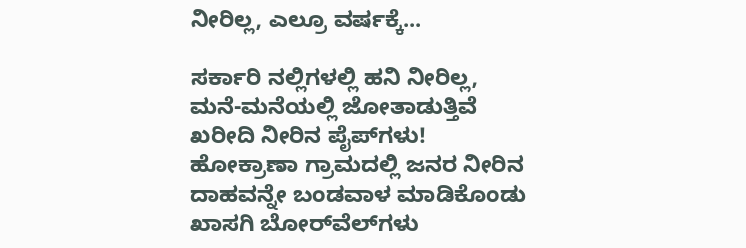ನೀರಿಲ್ಲ, ಎಲ್ರೂ ವರ್ಷಕ್ಕೆ...

ಸರ್ಕಾರಿ ನಲ್ಲಿಗಳಲ್ಲಿ ಹನಿ ನೀರಿಲ್ಲ, ಮನೆ-ಮನೆಯಲ್ಲಿ ಜೋತಾಡುತ್ತಿವೆ ಖರೀದಿ ನೀರಿನ ಪೈಪ್‌ಗಳು! ಹೋಕ್ರಾಣಾ ಗ್ರಾಮದಲ್ಲಿ ಜನರ ನೀರಿನ ದಾಹವನ್ನೇ ಬಂಡವಾಳ ಮಾಡಿಕೊಂಡು ಖಾಸಗಿ ಬೋರ್‌ವೆಲ್‌ಗಳು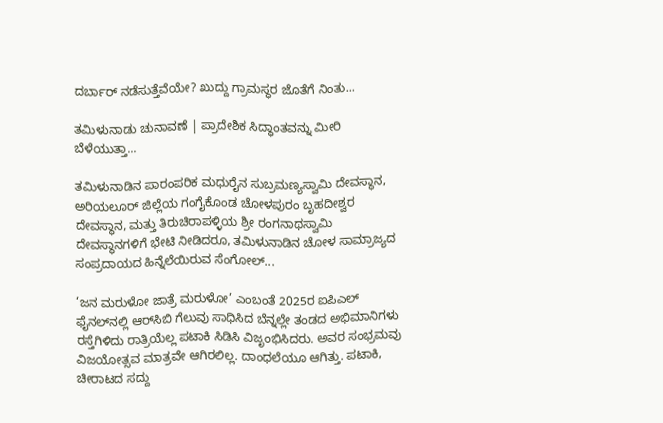ದರ್ಬಾರ್‌ ನಡೆಸುತ್ತೆವೆಯೇ? ಖುದ್ದು ಗ್ರಾಮಸ್ಥರ ಜೊತೆಗೆ ನಿಂತು...

ತಮಿಳುನಾಡು ಚುನಾವಣೆ | ಪ್ರಾದೇಶಿಕ ಸಿದ್ಧಾಂತವನ್ನು ಮೀರಿ ಬೆಳೆಯುತ್ತಾ...

ತಮಿಳುನಾಡಿನ ಪಾರಂಪರಿಕ ಮಧುರೈನ ಸುಬ್ರಮಣ್ಯಸ್ವಾಮಿ ದೇವಸ್ಥಾನ, ಅರಿಯಲೂರ್ ಜಿಲ್ಲೆಯ ಗಂಗೈಕೊಂಡ ಚೋಳಪುರಂ ಬೃಹದೀಶ್ವರ ದೇವಸ್ಥಾನ, ಮತ್ತು ತಿರುಚಿರಾಪಳ್ಳಿಯ ಶ್ರೀ ರಂಗನಾಥಸ್ವಾಮಿ ದೇವಸ್ಥಾನಗಳಿಗೆ ಭೇಟಿ ನೀಡಿದರೂ, ತಮಿಳುನಾಡಿನ ಚೋಳ ಸಾಮ್ರಾಜ್ಯದ ಸಂಪ್ರದಾಯದ ಹಿನ್ನೆಲೆಯಿರುವ ಸೆಂಗೋಲ್...

‘ಜನ ಮರುಳೋ ಜಾತ್ರೆ ಮರುಳೋ’ ಎಂಬಂತೆ 2025ರ ಐಪಿಎಲ್‌ ಫೈನಲ್‌ನಲ್ಲಿ ಆರ್‌ಸಿಬಿ ಗೆಲುವು ಸಾಧಿಸಿದ ಬೆನ್ನಲ್ಲೇ ತಂಡದ ಅಭಿಮಾನಿಗಳು ರಸ್ತೆಗಿಳಿದು ರಾತ್ರಿಯೆಲ್ಲ ಪಟಾಕಿ ಸಿಡಿಸಿ ವಿಜೃಂಭಿಸಿದರು. ಅವರ ಸಂಭ್ರಮವು ವಿಜಯೋತ್ಸವ ಮಾತ್ರವೇ ಆಗಿರಲಿಲ್ಲ. ದಾಂಧಲೆಯೂ ಆಗಿತ್ತು. ಪಟಾಕಿ, ಚೀರಾಟದ ಸದ್ದು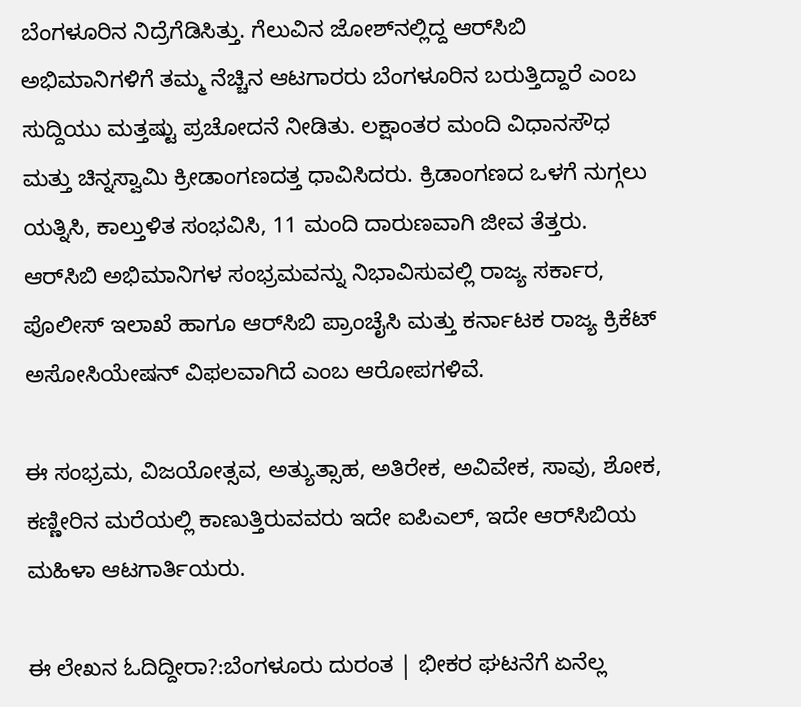ಬೆಂಗಳೂರಿನ ನಿದ್ರೆಗೆಡಿಸಿತ್ತು. ಗೆಲುವಿನ ಜೋಶ್‌ನಲ್ಲಿದ್ದ ಆರ್‌ಸಿಬಿ ಅಭಿಮಾನಿಗಳಿಗೆ ತಮ್ಮ ನೆಚ್ಚಿನ ಆಟಗಾರರು ಬೆಂಗಳೂರಿನ ಬರುತ್ತಿದ್ದಾರೆ ಎಂಬ ಸುದ್ದಿಯು ಮತ್ತಷ್ಟು ಪ್ರಚೋದನೆ ನೀಡಿತು. ಲಕ್ಷಾಂತರ ಮಂದಿ ವಿಧಾನಸೌಧ ಮತ್ತು ಚಿನ್ನಸ್ವಾಮಿ ಕ್ರೀಡಾಂಗಣದತ್ತ ಧಾವಿಸಿದರು. ಕ್ರಿಡಾಂಗಣದ ಒಳಗೆ ನುಗ್ಗಲು ಯತ್ನಿಸಿ, ಕಾಲ್ತುಳಿತ ಸಂಭವಿಸಿ, 11 ಮಂದಿ ದಾರುಣವಾಗಿ ಜೀವ ತೆತ್ತರು. ಆರ್‌ಸಿಬಿ ಅಭಿಮಾನಿಗಳ ಸಂಭ್ರಮವನ್ನು ನಿಭಾವಿಸುವಲ್ಲಿ ರಾಜ್ಯ ಸರ್ಕಾರ, ಪೊಲೀಸ್ ಇಲಾಖೆ ಹಾಗೂ ಆರ್‌ಸಿಬಿ ಪ್ರಾಂಚೈಸಿ ಮತ್ತು ಕರ್ನಾಟಕ ರಾಜ್ಯ ಕ್ರಿಕೆಟ್ ಅಸೋಸಿಯೇಷನ್ ವಿಫಲವಾಗಿದೆ ಎಂಬ ಆರೋಪಗಳಿವೆ.

ಈ ಸಂಭ್ರಮ, ವಿಜಯೋತ್ಸವ, ಅತ್ಯುತ್ಸಾಹ, ಅತಿರೇಕ, ಅವಿವೇಕ, ಸಾವು, ಶೋಕ, ಕಣ್ಣೀರಿನ ಮರೆಯಲ್ಲಿ ಕಾಣುತ್ತಿರುವವರು ಇದೇ ಐಪಿಎಲ್‌, ಇದೇ ಆರ್‌ಸಿಬಿಯ ಮಹಿಳಾ ಆಟಗಾರ್ತಿಯರು.

ಈ ಲೇಖನ ಓದಿದ್ದೀರಾ?:ಬೆಂಗಳೂರು ದುರಂತ | ಭೀಕರ ಘಟನೆಗೆ ಏನೆಲ್ಲ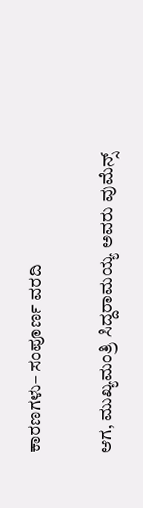ಕಾರಣಗಳು– ಸಂಪೂರ್ಣ ವರದಿ

ಆಗ, ಮುಖ್ಯಮಂತ್ರಿ ಸಿದ್ದರಾಮಯ್ಯ ಅವರು ವುಮೆನ್ಸ್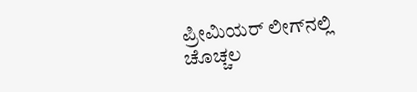ಪ್ರೀಮಿಯರ್ ಲೀಗ್‌ನಲ್ಲಿ ಚೊಚ್ಚಲ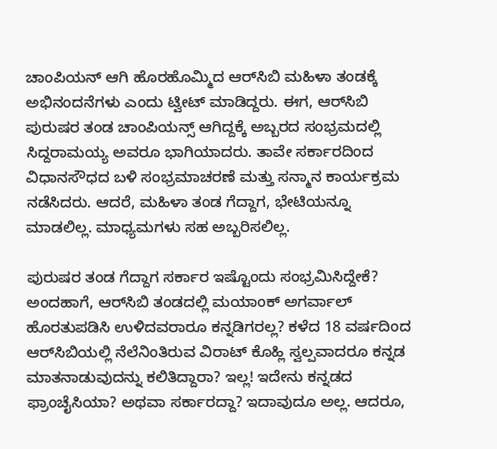ಚಾಂಪಿಯನ್ ಆಗಿ ಹೊರಹೊಮ್ಮಿದ ಆರ್‌ಸಿಬಿ ಮಹಿಳಾ ತಂಡಕ್ಕೆ ಅಭಿನಂದನೆಗಳು ಎಂದು ಟ್ವೀಟ್‌ ಮಾಡಿದ್ದರು. ಈಗ, ಆರ್‌ಸಿಬಿ ಪುರುಷರ ತಂಡ ಚಾಂಪಿಯನ್ಸ್‌ ಆಗಿದ್ದಕ್ಕೆ ಅಬ್ಬರದ ಸಂಭ್ರಮದಲ್ಲಿ ಸಿದ್ದರಾಮಯ್ಯ ಅವರೂ ಭಾಗಿಯಾದರು. ತಾವೇ ಸರ್ಕಾರದಿಂದ ವಿಧಾನಸೌಧದ ಬಳಿ ಸಂಭ್ರಮಾಚರಣೆ ಮತ್ತು ಸನ್ಮಾನ ಕಾರ್ಯಕ್ರಮ ನಡೆಸಿದರು. ಆದರೆ, ಮಹಿಳಾ ತಂಡ ಗೆದ್ದಾಗ, ಭೇಟಿಯನ್ನೂ ಮಾಡಲಿಲ್ಲ. ಮಾಧ್ಯಮಗಳು ಸಹ ಅಬ್ಬರಿಸಲಿಲ್ಲ.

ಪುರುಷರ ತಂಡ ಗೆದ್ದಾಗ ಸರ್ಕಾರ ಇಷ್ಟೊಂದು ಸಂಭ್ರಮಿಸಿದ್ದೇಕೆ? ಅಂದಹಾಗೆ, ಆರ್‌ಸಿಬಿ ತಂಡದಲ್ಲಿ ಮಯಾಂಕ್ ಅಗರ್ವಾಲ್ ಹೊರತುಪಡಿಸಿ ಉಳಿದವರಾರೂ ಕನ್ನಡಿಗರಲ್ಲ? ಕಳೆದ 18 ವರ್ಷದಿಂದ ಆರ್‌ಸಿಬಿಯಲ್ಲಿ ನೆಲೆನಿಂತಿರುವ ವಿರಾಟ್ ಕೊಹ್ಲಿ ಸ್ವಲ್ಪವಾದರೂ ಕನ್ನಡ ಮಾತನಾಡುವುದನ್ನು ಕಲಿತಿದ್ದಾರಾ? ಇಲ್ಲ! ಇದೇನು ಕನ್ನಡದ ಫ್ರಾಂಚೈಸಿಯಾ? ಅಥವಾ ಸರ್ಕಾರದ್ದಾ? ಇದಾವುದೂ ಅಲ್ಲ. ಆದರೂ,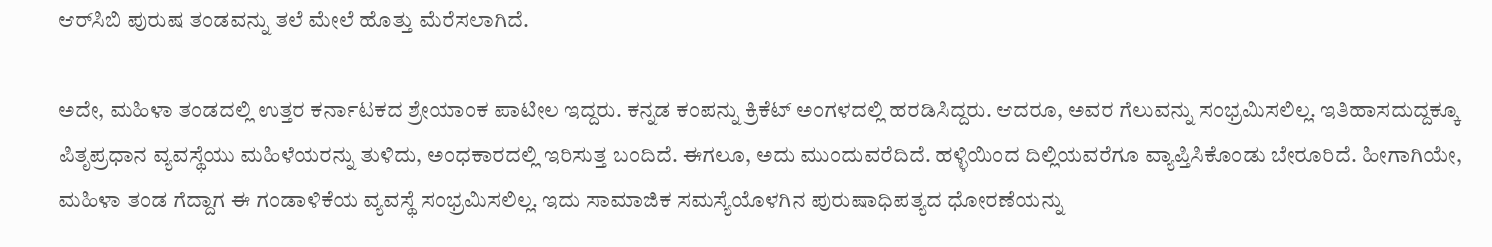ಆರ್‌ಸಿಬಿ ಪುರುಷ ತಂಡವನ್ನು ತಲೆ ಮೇಲೆ ಹೊತ್ತು ಮೆರೆಸಲಾಗಿದೆ.

ಅದೇ, ಮಹಿಳಾ ತಂಡದಲ್ಲಿ ಉತ್ತರ ಕರ್ನಾಟಕದ ಶ್ರೇಯಾಂಕ ಪಾಟೀಲ ಇದ್ದರು. ಕನ್ನಡ ಕಂಪನ್ನು ಕ್ರಿಕೆಟ್‌ ಅಂಗಳದಲ್ಲಿ ಹರಡಿಸಿದ್ದರು. ಆದರೂ, ಅವರ ಗೆಲುವನ್ನು ಸಂಭ್ರಮಿಸಲಿಲ್ಲ. ಇತಿಹಾಸದುದ್ದಕ್ಕೂ ಪಿತೃಪ್ರಧಾನ ವ್ಯವಸ್ಥೆಯು ಮಹಿಳೆಯರನ್ನು ತುಳಿದು, ಅಂಧಕಾರದಲ್ಲಿ ಇರಿಸುತ್ತ ಬಂದಿದೆ. ಈಗಲೂ, ಅದು ಮುಂದುವರೆದಿದೆ. ಹಳ್ಳಿಯಿಂದ ದಿಲ್ಲಿಯವರೆಗೂ ವ್ಯಾಪ್ತಿಸಿಕೊಂಡು ಬೇರೂರಿದೆ. ಹೀಗಾಗಿಯೇ, ಮಹಿಳಾ ತಂಡ ಗೆದ್ದಾಗ ಈ ಗಂಡಾಳಿಕೆಯ ವ್ಯವಸ್ಥೆ ಸಂಭ್ರಮಿಸಲಿಲ್ಲ. ಇದು ಸಾಮಾಜಿಕ ಸಮಸ್ಯೆಯೊಳಗಿನ ಪುರುಷಾಧಿಪತ್ಯದ ಧೋರಣೆಯನ್ನು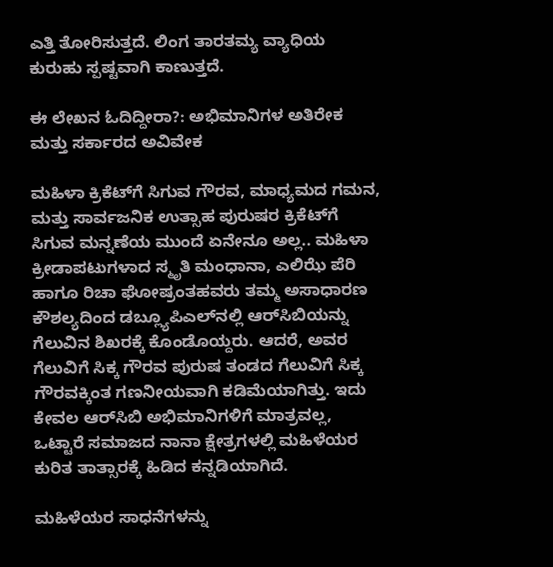ಎತ್ತಿ ತೋರಿಸುತ್ತದೆ. ಲಿಂಗ ತಾರತಮ್ಯ ವ್ಯಾಧಿಯ ಕುರುಹು ಸ್ಪಷ್ಟವಾಗಿ ಕಾಣುತ್ತದೆ.

ಈ ಲೇಖನ ಓದಿದ್ದೀರಾ?: ಅಭಿಮಾನಿಗಳ ಅತಿರೇಕ ಮತ್ತು ಸರ್ಕಾರದ ಅವಿವೇಕ

ಮಹಿಳಾ ಕ್ರಿಕೆಟ್‌ಗೆ ಸಿಗುವ ಗೌರವ, ಮಾಧ್ಯಮದ ಗಮನ, ಮತ್ತು ಸಾರ್ವಜನಿಕ ಉತ್ಸಾಹ ಪುರುಷರ ಕ್ರಿಕೆಟ್‌ಗೆ ಸಿಗುವ ಮನ್ನಣೆಯ ಮುಂದೆ ಏನೇನೂ ಅಲ್ಲ.. ಮಹಿಳಾ ಕ್ರೀಡಾಪಟುಗಳಾದ ಸ್ಮೃತಿ ಮಂಧಾನಾ, ಎಲಿಝೆ ಪೆರಿ ಹಾಗೂ ರಿಚಾ ಘೋಷ್ರಂತಹವರು ತಮ್ಮ ಅಸಾಧಾರಣ ಕೌಶಲ್ಯದಿಂದ ಡಬ್ಲ್ಯೂಪಿಎಲ್‌ನಲ್ಲಿ ಆರ್‌ಸಿಬಿಯನ್ನು ಗೆಲುವಿನ ಶಿಖರಕ್ಕೆ ಕೊಂಡೊಯ್ದರು. ಆದರೆ, ಅವರ ಗೆಲುವಿಗೆ ಸಿಕ್ಕ ಗೌರವ ಪುರುಷ ತಂಡದ ಗೆಲುವಿಗೆ ಸಿಕ್ಕ ಗೌರವಕ್ಕಿಂತ ಗಣನೀಯವಾಗಿ ಕಡಿಮೆಯಾಗಿತ್ತು. ಇದು ಕೇವಲ ಆರ್‌ಸಿಬಿ ಅಭಿಮಾನಿಗಳಿಗೆ ಮಾತ್ರವಲ್ಲ, ಒಟ್ಟಾರೆ ಸಮಾಜದ ನಾನಾ ಕ್ಷೇತ್ರಗಳಲ್ಲಿ ಮಹಿಳೆಯರ ಕುರಿತ ತಾತ್ಸಾರಕ್ಕೆ ಹಿಡಿದ ಕನ್ನಡಿಯಾಗಿದೆ.

ಮಹಿಳೆಯರ ಸಾಧನೆಗಳನ್ನು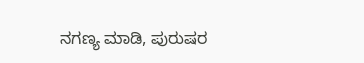ನಗಣ್ಯ ಮಾಡಿ, ಪುರುಷರ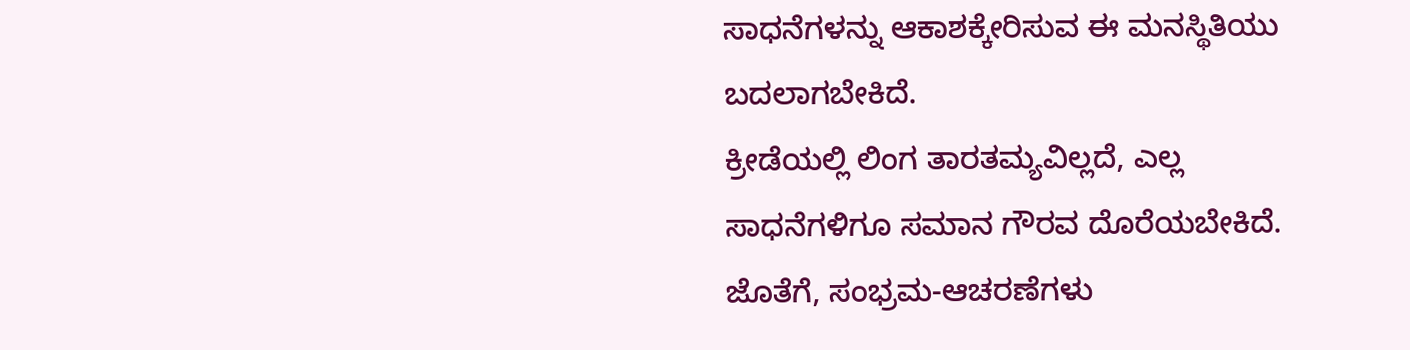ಸಾಧನೆಗಳನ್ನು ಆಕಾಶಕ್ಕೇರಿಸುವ ಈ ಮನಸ್ಥಿತಿಯು ಬದಲಾಗಬೇಕಿದೆ.
ಕ್ರೀಡೆಯಲ್ಲಿ ಲಿಂಗ ತಾರತಮ್ಯವಿಲ್ಲದೆ, ಎಲ್ಲ ಸಾಧನೆಗಳಿಗೂ ಸಮಾನ ಗೌರವ ದೊರೆಯಬೇಕಿದೆ. ಜೊತೆಗೆ, ಸಂಭ್ರಮ-ಆಚರಣೆಗಳು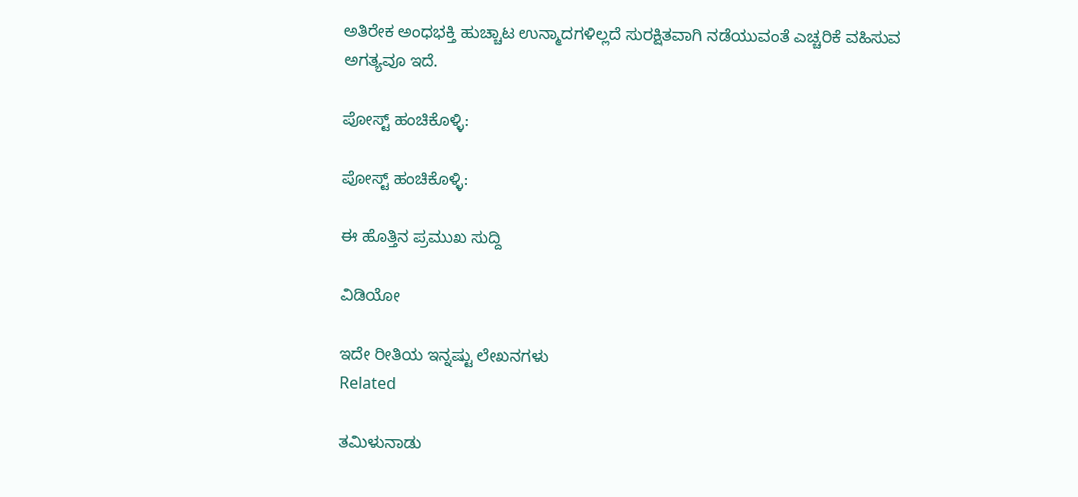ಅತಿರೇಕ ಅಂಧಭಕ್ತಿ ಹುಚ್ಚಾಟ ಉನ್ಮಾದಗಳಿಲ್ಲದೆ ಸುರಕ್ಷಿತವಾಗಿ ನಡೆಯುವಂತೆ ಎಚ್ಚರಿಕೆ ವಹಿಸುವ ಅಗತ್ಯವೂ ಇದೆ.

ಪೋಸ್ಟ್ ಹಂಚಿಕೊಳ್ಳಿ:

ಪೋಸ್ಟ್ ಹಂಚಿಕೊಳ್ಳಿ:

ಈ ಹೊತ್ತಿನ ಪ್ರಮುಖ ಸುದ್ದಿ

ವಿಡಿಯೋ

ಇದೇ ರೀತಿಯ ಇನ್ನಷ್ಟು ಲೇಖನಗಳು
Related

ತಮಿಳುನಾಡು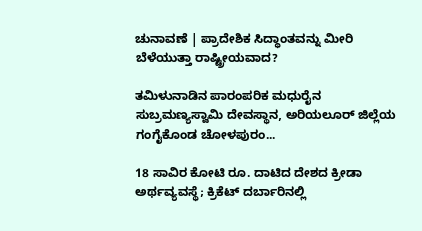ಚುನಾವಣೆ | ಪ್ರಾದೇಶಿಕ ಸಿದ್ಧಾಂತವನ್ನು ಮೀರಿ ಬೆಳೆಯುತ್ತಾ ರಾಷ್ಟ್ರೀಯವಾದ?

ತಮಿಳುನಾಡಿನ ಪಾರಂಪರಿಕ ಮಧುರೈನ ಸುಬ್ರಮಣ್ಯಸ್ವಾಮಿ ದೇವಸ್ಥಾನ, ಅರಿಯಲೂರ್ ಜಿಲ್ಲೆಯ ಗಂಗೈಕೊಂಡ ಚೋಳಪುರಂ...

18 ಸಾವಿರ ಕೋಟಿ ರೂ. ದಾಟಿದ ದೇಶದ ಕ್ರೀಡಾ ಅರ್ಥವ್ಯವಸ್ಥೆ; ಕ್ರಿಕೆಟ್ ದರ್ಬಾರಿನಲ್ಲಿ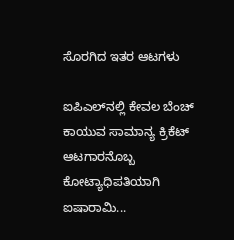ಸೊರಗಿದ ಇತರ ಆಟಗಳು

ಐಪಿಎಲ್‌ನಲ್ಲಿ ಕೇವಲ ಬೆಂಚ್ ಕಾಯುವ ಸಾಮಾನ್ಯ ಕ್ರಿಕೆಟ್ ಆಟಗಾರನೊಬ್ಬ ಕೋಟ್ಯಾಧಿಪತಿಯಾಗಿ ಐಷಾರಾಮಿ...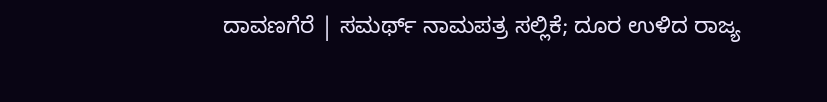ದಾವಣಗೆರೆ | ಸಮರ್ಥ್‌ ನಾಮಪತ್ರ ಸಲ್ಲಿಕೆ; ದೂರ ಉಳಿದ ರಾಜ್ಯ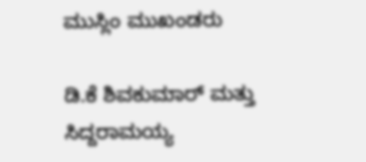ಮುಸ್ಲಿಂ ಮುಖಂಡರು

ಡಿ.ಕೆ ಶಿವಕುಮಾರ್ ಮತ್ತು ಸಿದ್ದರಾಮಯ್ಯ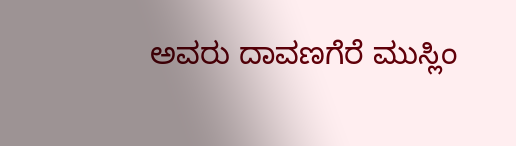ಅವರು ದಾವಣಗೆರೆ ಮುಸ್ಲಿಂ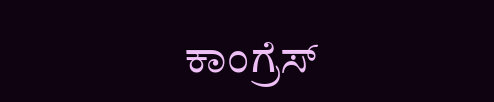ಕಾಂಗ್ರೆಸ್‌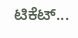ಟಿಕೆಟ್...